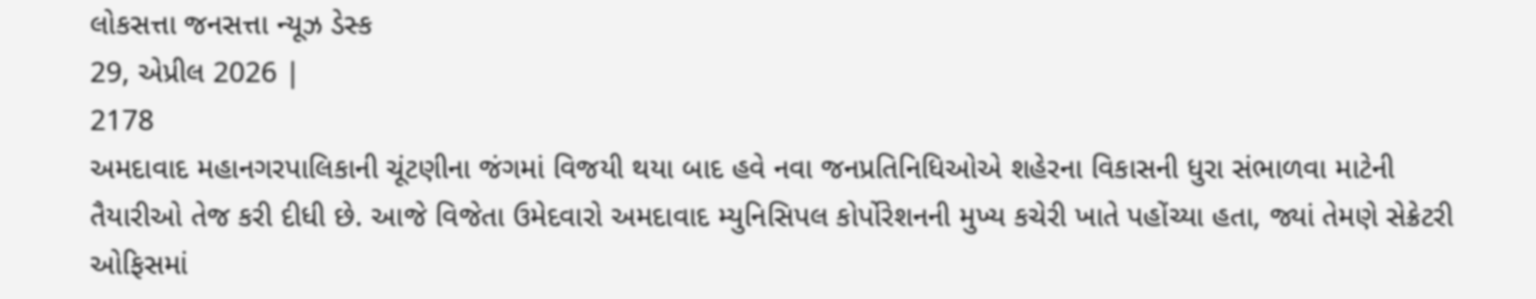લોકસત્તા જનસત્તા ન્યૂઝ ડેસ્ક
29, એપ્રીલ 2026 |
2178
અમદાવાદ મહાનગરપાલિકાની ચૂંટણીના જંગમાં વિજયી થયા બાદ હવે નવા જનપ્રતિનિધિઓએ શહેરના વિકાસની ધુરા સંભાળવા માટેની તૈયારીઓ તેજ કરી દીધી છે. આજે વિજેતા ઉમેદવારો અમદાવાદ મ્યુનિસિપલ કોર્પોરેશનની મુખ્ય કચેરી ખાતે પહોંચ્યા હતા, જ્યાં તેમણે સેક્રેટરી ઓફિસમાં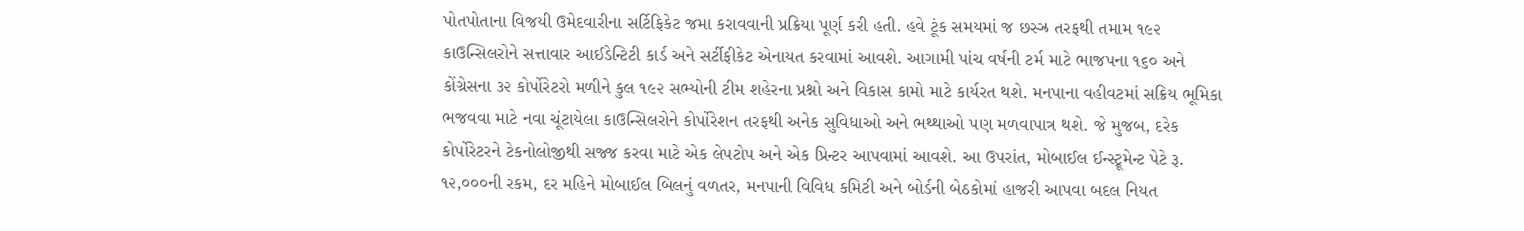પોતપોતાના વિજયી ઉમેદવારીના સર્ટિફિકેટ જમા કરાવવાની પ્રક્રિયા પૂર્ણ કરી હતી. હવે ટૂંક સમયમાં જ છસ્ઝ્ર તરફથી તમામ ૧૯૨ કાઉન્સિલરોને સત્તાવાર આઈડેન્ટિટી કાર્ડ અને સર્ટીફીકેટ એનાયત કરવામાં આવશે. આગામી પાંચ વર્ષની ટર્મ માટે ભાજપના ૧૬૦ અને કોંગ્રેસના ૩૨ કોર્પોરેટરો મળીને કુલ ૧૯૨ સભ્યોની ટીમ શહેરના પ્રશ્નો અને વિકાસ કામો માટે કાર્યરત થશે. મનપાના વહીવટમાં સક્રિય ભૂમિકા ભજવવા માટે નવા ચૂંટાયેલા કાઉન્સિલરોને કોર્પોરેશન તરફથી અનેક સુવિધાઓ અને ભથ્થાઓ પણ મળવાપાત્ર થશે. જે મુજબ, દરેક કોર્પોરેટરને ટેકનોલોજીથી સજ્જ કરવા માટે એક લેપટોપ અને એક પ્રિન્ટર આપવામાં આવશે. આ ઉપરાંત, મોબાઈલ ઈન્સ્ટ્રૂમેન્ટ પેટે રૂ. ૧૨,૦૦૦ની રકમ, દર મહિને મોબાઈલ બિલનું વળતર, મનપાની વિવિધ કમિટી અને બોર્ડની બેઠકોમાં હાજરી આપવા બદલ નિયત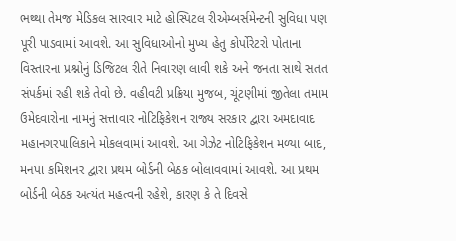ભથ્થા તેમજ મેડિકલ સારવાર માટે હોસ્પિટલ રીએમ્બર્સમેન્ટની સુવિધા પણ પૂરી પાડવામાં આવશે. આ સુવિધાઓનો મુખ્ય હેતુ કોર્પોરેટરો પોતાના વિસ્તારના પ્રશ્નોનું ડિજિટલ રીતે નિવારણ લાવી શકે અને જનતા સાથે સતત સંપર્કમાં રહી શકે તેવો છે. વહીવટી પ્રક્રિયા મુજબ, ચૂંટણીમાં જીતેલા તમામ ઉમેદવારોના નામનું સત્તાવાર નોટિફિકેશન રાજ્ય સરકાર દ્વારા અમદાવાદ મહાનગરપાલિકાને મોકલવામાં આવશે. આ ગેઝેટ નોટિફિકેશન મળ્યા બાદ, મનપા કમિશનર દ્વારા પ્રથમ બોર્ડની બેઠક બોલાવવામાં આવશે. આ પ્રથમ બોર્ડની બેઠક અત્યંત મહત્વની રહેશે, કારણ કે તે દિવસે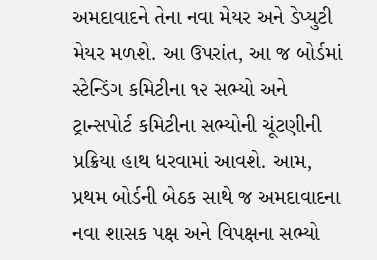અમદાવાદને તેના નવા મેયર અને ડેપ્યુટી મેયર મળશે. આ ઉપરાંત, આ જ બોર્ડમાં સ્ટેન્ડિંગ કમિટીના ૧૨ સભ્યો અને ટ્રાન્સપોર્ટ કમિટીના સભ્યોની ચૂંટણીની પ્રક્રિયા હાથ ધરવામાં આવશે. આમ, પ્રથમ બોર્ડની બેઠક સાથે જ અમદાવાદના નવા શાસક પક્ષ અને વિપક્ષના સભ્યો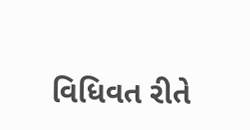વિધિવત રીતે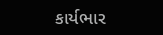કાર્યભાર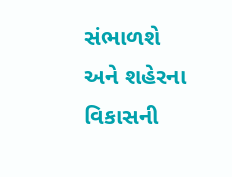સંભાળશે અને શહેરના વિકાસની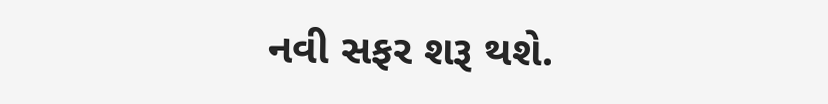નવી સફર શરૂ થશે.